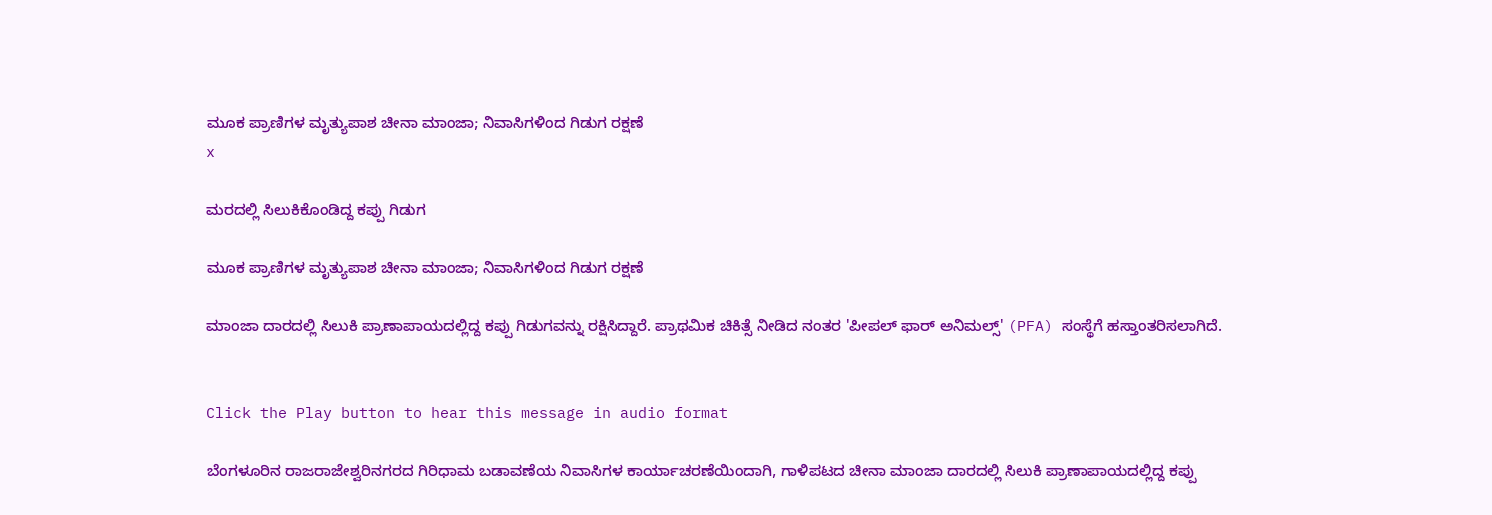ಮೂಕ ಪ್ರಾಣಿಗಳ ಮೃತ್ಯುಪಾಶ ಚೀನಾ ಮಾಂಜಾ; ನಿವಾಸಿಗಳಿಂದ ಗಿಡುಗ ರಕ್ಷಣೆ
x

ಮರದಲ್ಲಿ ಸಿಲುಕಿಕೊಂಡಿದ್ದ ಕಪ್ಪು ಗಿಡುಗ

ಮೂಕ ಪ್ರಾಣಿಗಳ ಮೃತ್ಯುಪಾಶ ಚೀನಾ ಮಾಂಜಾ; ನಿವಾಸಿಗಳಿಂದ ಗಿಡುಗ ರಕ್ಷಣೆ

ಮಾಂಜಾ ದಾರದಲ್ಲಿ ಸಿಲುಕಿ ಪ್ರಾಣಾಪಾಯದಲ್ಲಿದ್ದ ಕಪ್ಪು ಗಿಡುಗವನ್ನು ರಕ್ಷಿಸಿದ್ದಾರೆ. ಪ್ರಾಥಮಿಕ ಚಿಕಿತ್ಸೆ ನೀಡಿದ ನಂತರ 'ಪೀಪಲ್ ಫಾರ್ ಅನಿಮಲ್ಸ್' (PFA) ಸಂಸ್ಥೆಗೆ ಹಸ್ತಾಂತರಿಸಲಾಗಿದೆ.


Click the Play button to hear this message in audio format

ಬೆಂಗಳೂರಿನ ರಾಜರಾಜೇಶ್ವರಿನಗರದ ಗಿರಿಧಾಮ ಬಡಾವಣೆಯ ನಿವಾಸಿಗಳ ಕಾರ್ಯಾಚರಣೆಯಿಂದಾಗಿ, ಗಾಳಿಪಟದ ಚೀನಾ ಮಾಂಜಾ ದಾರದಲ್ಲಿ ಸಿಲುಕಿ ಪ್ರಾಣಾಪಾಯದಲ್ಲಿದ್ದ ಕಪ್ಪು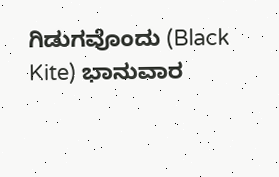ಗಿಡುಗವೊಂದು (Black Kite) ಭಾನುವಾರ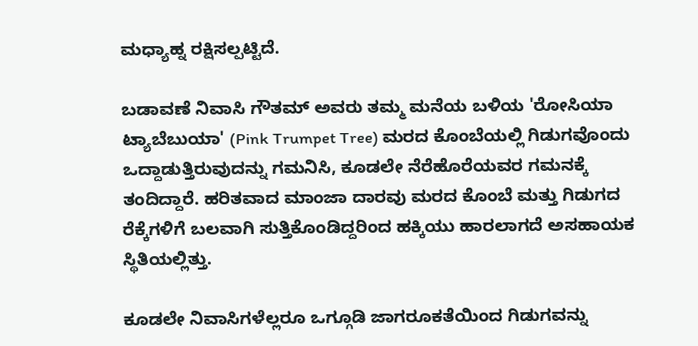ಮಧ್ಯಾಹ್ನ ರಕ್ಷಿಸಲ್ಪಟ್ಟಿದೆ.

ಬಡಾವಣೆ ನಿವಾಸಿ ಗೌತಮ್ ಅವರು ತಮ್ಮ ಮನೆಯ ಬಳಿಯ 'ರೋಸಿಯಾ ಟ್ಯಾಬೆಬುಯಾ' (Pink Trumpet Tree) ಮರದ ಕೊಂಬೆಯಲ್ಲಿ ಗಿಡುಗವೊಂದು ಒದ್ದಾಡುತ್ತಿರುವುದನ್ನು ಗಮನಿಸಿ, ಕೂಡಲೇ ನೆರೆಹೊರೆಯವರ ಗಮನಕ್ಕೆ ತಂದಿದ್ದಾರೆ. ಹರಿತವಾದ ಮಾಂಜಾ ದಾರವು ಮರದ ಕೊಂಬೆ ಮತ್ತು ಗಿಡುಗದ ರೆಕ್ಕೆಗಳಿಗೆ ಬಲವಾಗಿ ಸುತ್ತಿಕೊಂಡಿದ್ದರಿಂದ ಹಕ್ಕಿಯು ಹಾರಲಾಗದೆ ಅಸಹಾಯಕ ಸ್ಥಿತಿಯಲ್ಲಿತ್ತು.

ಕೂಡಲೇ ನಿವಾಸಿಗಳೆಲ್ಲರೂ ಒಗ್ಗೂಡಿ ಜಾಗರೂಕತೆಯಿಂದ ಗಿಡುಗವನ್ನು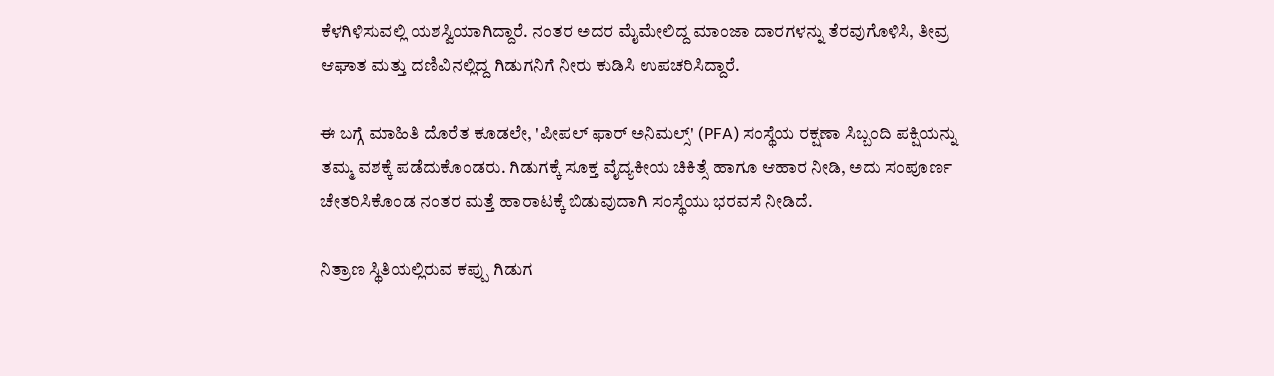ಕೆಳಗಿಳಿಸುವಲ್ಲಿ ಯಶಸ್ವಿಯಾಗಿದ್ದಾರೆ. ನಂತರ ಅದರ ಮೈಮೇಲಿದ್ದ ಮಾಂಜಾ ದಾರಗಳನ್ನು ತೆರವುಗೊಳಿಸಿ, ತೀವ್ರ ಆಘಾತ ಮತ್ತು ದಣಿವಿನಲ್ಲಿದ್ದ ಗಿಡುಗನಿಗೆ ನೀರು ಕುಡಿಸಿ ಉಪಚರಿಸಿದ್ದಾರೆ.

ಈ ಬಗ್ಗೆ ಮಾಹಿತಿ ದೊರೆತ ಕೂಡಲೇ, 'ಪೀಪಲ್ ಫಾರ್ ಅನಿಮಲ್ಸ್' (PFA) ಸಂಸ್ಥೆಯ ರಕ್ಷಣಾ ಸಿಬ್ಬಂದಿ ಪಕ್ಷಿಯನ್ನು ತಮ್ಮ ವಶಕ್ಕೆ ಪಡೆದುಕೊಂಡರು. ಗಿಡುಗಕ್ಕೆ ಸೂಕ್ತ ವೈದ್ಯಕೀಯ ಚಿಕಿತ್ಸೆ ಹಾಗೂ ಆಹಾರ ನೀಡಿ, ಅದು ಸಂಪೂರ್ಣ ಚೇತರಿಸಿಕೊಂಡ ನಂತರ ಮತ್ತೆ ಹಾರಾಟಕ್ಕೆ ಬಿಡುವುದಾಗಿ ಸಂಸ್ಥೆಯು ಭರವಸೆ ನೀಡಿದೆ.

ನಿತ್ರಾಣ ಸ್ಥಿತಿಯಲ್ಲಿರುವ ಕಪ್ಪು ಗಿಡುಗ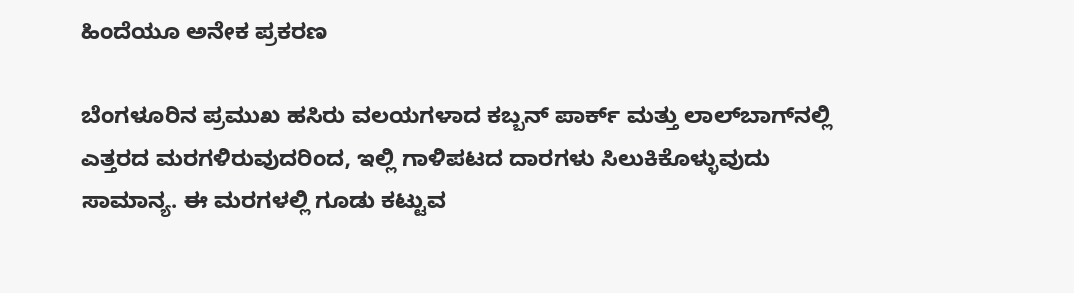ಹಿಂದೆಯೂ ಅನೇಕ ಪ್ರಕರಣ

ಬೆಂಗಳೂರಿನ ಪ್ರಮುಖ ಹಸಿರು ವಲಯಗಳಾದ ಕಬ್ಬನ್ ಪಾರ್ಕ್ ಮತ್ತು ಲಾಲ್‌ಬಾಗ್‌ನಲ್ಲಿ ಎತ್ತರದ ಮರಗಳಿರುವುದರಿಂದ, ಇಲ್ಲಿ ಗಾಳಿಪಟದ ದಾರಗಳು ಸಿಲುಕಿಕೊಳ್ಳುವುದು ಸಾಮಾನ್ಯ. ಈ ಮರಗಳಲ್ಲಿ ಗೂಡು ಕಟ್ಟುವ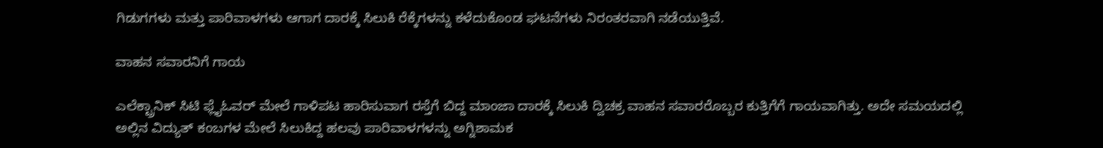ಗಿಡುಗಗಳು ಮತ್ತು ಪಾರಿವಾಳಗಳು ಆಗಾಗ ದಾರಕ್ಕೆ ಸಿಲುಕಿ ರೆಕ್ಕೆಗಳನ್ನು ಕಳೆದುಕೊಂಡ ಘಟನೆಗಳು ನಿರಂತರವಾಗಿ ನಡೆಯುತ್ತಿವೆ.

ವಾಹನ ಸವಾರನಿಗೆ ಗಾಯ

ಎಲೆಕ್ಟ್ರಾನಿಕ್ ಸಿಟಿ ಫ್ಲೈಓವರ್ ಮೇಲೆ ಗಾಳಿಪಟ ಹಾರಿಸುವಾಗ ರಸ್ತೆಗೆ ಬಿದ್ದ ಮಾಂಜಾ ದಾರಕ್ಕೆ ಸಿಲುಕಿ ದ್ವಿಚಕ್ರ ವಾಹನ ಸವಾರರೊಬ್ಬರ ಕುತ್ತಿಗೆಗೆ ಗಾಯವಾಗಿತ್ತು. ಅದೇ ಸಮಯದಲ್ಲಿ ಅಲ್ಲಿನ ವಿದ್ಯುತ್ ಕಂಬಗಳ ಮೇಲೆ ಸಿಲುಕಿದ್ದ ಹಲವು ಪಾರಿವಾಳಗಳನ್ನು ಅಗ್ನಿಶಾಮಕ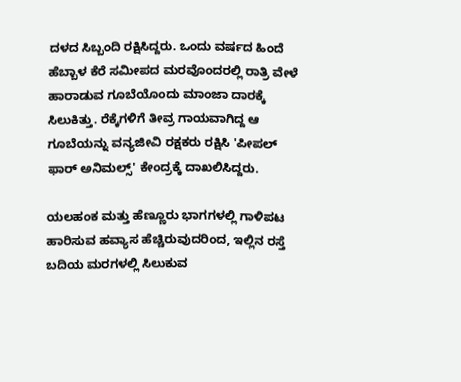ದಳದ ಸಿಬ್ಬಂದಿ ರಕ್ಷಿಸಿದ್ದರು. ಒಂದು ವರ್ಷದ ಹಿಂದೆ ಹೆಬ್ಬಾಳ ಕೆರೆ ಸಮೀಪದ ಮರವೊಂದರಲ್ಲಿ ರಾತ್ರಿ ವೇಳೆ ಹಾರಾಡುವ ಗೂಬೆಯೊಂದು ಮಾಂಜಾ ದಾರಕ್ಕೆ ಸಿಲುಕಿತ್ತು. ರೆಕ್ಕೆಗಳಿಗೆ ತೀವ್ರ ಗಾಯವಾಗಿದ್ದ ಆ ಗೂಬೆಯನ್ನು ವನ್ಯಜೀವಿ ರಕ್ಷಕರು ರಕ್ಷಿಸಿ 'ಪೀಪಲ್ ಫಾರ್ ಅನಿಮಲ್ಸ್' ಕೇಂದ್ರಕ್ಕೆ ದಾಖಲಿಸಿದ್ದರು.

ಯಲಹಂಕ ಮತ್ತು ಹೆಣ್ಣೂರು ಭಾಗಗಳಲ್ಲಿ ಗಾಳಿಪಟ ಹಾರಿಸುವ ಹವ್ಯಾಸ ಹೆಚ್ಚಿರುವುದರಿಂದ, ಇಲ್ಲಿನ ರಸ್ತೆ ಬದಿಯ ಮರಗಳಲ್ಲಿ ಸಿಲುಕುವ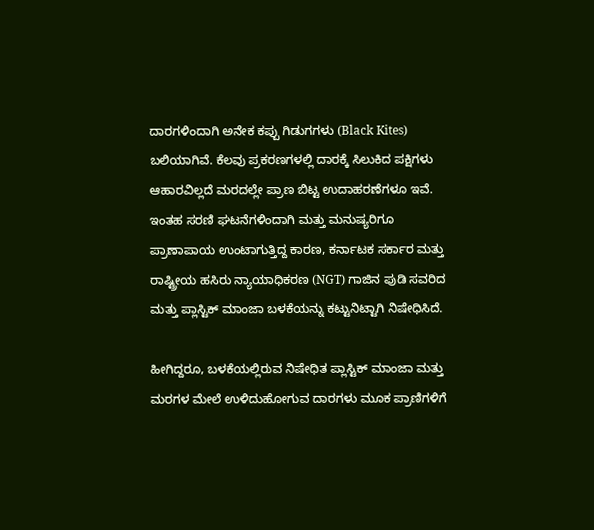ದಾರಗಳಿಂದಾಗಿ ಅನೇಕ ಕಪ್ಪು ಗಿಡುಗಗಳು (Black Kites) ಬಲಿಯಾಗಿವೆ. ಕೆಲವು ಪ್ರಕರಣಗಳಲ್ಲಿ ದಾರಕ್ಕೆ ಸಿಲುಕಿದ ಪಕ್ಷಿಗಳು ಆಹಾರವಿಲ್ಲದೆ ಮರದಲ್ಲೇ ಪ್ರಾಣ ಬಿಟ್ಟ ಉದಾಹರಣೆಗಳೂ ಇವೆ. ಇಂತಹ ಸರಣಿ ಘಟನೆಗಳಿಂದಾಗಿ ಮತ್ತು ಮನುಷ್ಯರಿಗೂ ಪ್ರಾಣಾಪಾಯ ಉಂಟಾಗುತ್ತಿದ್ದ ಕಾರಣ, ಕರ್ನಾಟಕ ಸರ್ಕಾರ ಮತ್ತು ರಾಷ್ಟ್ರೀಯ ಹಸಿರು ನ್ಯಾಯಾಧಿಕರಣ (NGT) ಗಾಜಿನ ಪುಡಿ ಸವರಿದ ಮತ್ತು ಪ್ಲಾಸ್ಟಿಕ್ ಮಾಂಜಾ ಬಳಕೆಯನ್ನು ಕಟ್ಟುನಿಟ್ಟಾಗಿ ನಿಷೇಧಿಸಿದೆ.

ಹೀಗಿದ್ದರೂ, ಬಳಕೆಯಲ್ಲಿರುವ ನಿಷೇಧಿತ ಪ್ಲಾಸ್ಟಿಕ್ ಮಾಂಜಾ ಮತ್ತು ಮರಗಳ ಮೇಲೆ ಉಳಿದುಹೋಗುವ ದಾರಗಳು ಮೂಕ ಪ್ರಾಣಿಗಳಿಗೆ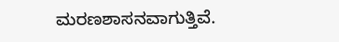ಮರಣಶಾಸನವಾಗುತ್ತಿವೆ.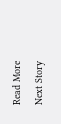Read More
Next Story